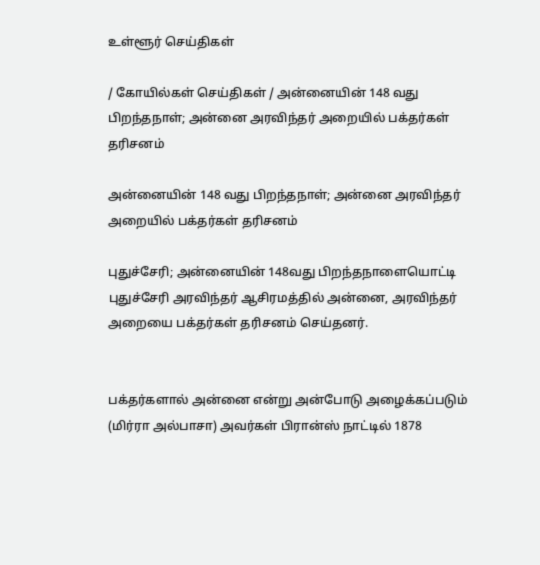உள்ளூர் செய்திகள்

/ கோயில்கள் செய்திகள் / அன்னையின் 148 வது பிறந்தநாள்; அன்னை அரவிந்தர் அறையில் பக்தர்கள் தரிசனம்

அன்னையின் 148 வது பிறந்தநாள்; அன்னை அரவிந்தர் அறையில் பக்தர்கள் தரிசனம்

புதுச்சேரி; அன்னையின் 148வது பிறந்தநாளையொட்டி புதுச்சேரி அரவிந்தர் ஆசிரமத்தில் அன்னை, அரவிந்தர் அறையை பக்தர்கள் தரிசனம் செய்தனர்.


பக்தர்களால் அன்னை என்று அன்போடு அழைக்கப்படும் (மிர்ரா அல்பாசா) அவர்கள் பிரான்ஸ் நாட்டில் 1878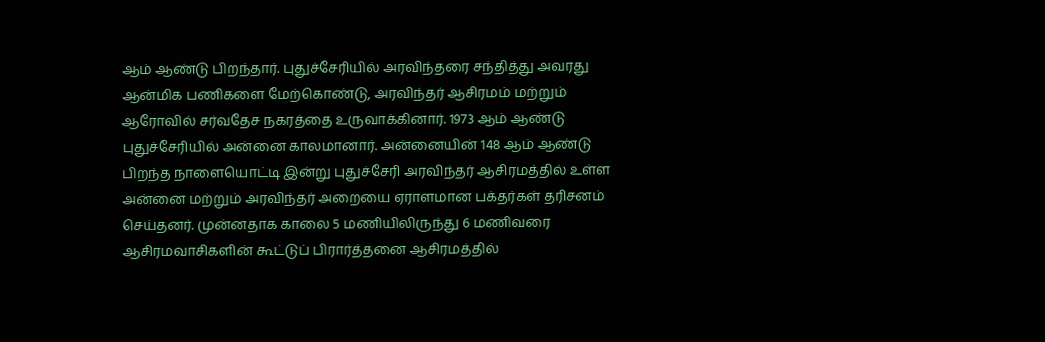ஆம் ஆண்டு பிறந்தார். புதுச்சேரியில் அரவிந்தரை சந்தித்து அவரது ஆன்மிக பணிகளை மேற்கொண்டு, அரவிந்தர் ஆசிரமம் மற்றும் ஆரோவில் சர்வதேச நகரத்தை உருவாக்கினார். 1973 ஆம் ஆண்டு புதுச்சேரியில் அன்னை காலமானார். அன்னையின் 148 ஆம் ஆண்டு பிறந்த நாளையொட்டி இன்று புதுச்சேரி அரவிந்தர் ஆசிரமத்தில் உள்ள அன்னை மற்றும் அரவிந்தர் அறையை ஏராளமான பக்தர்கள் தரிசனம் செய்தனர். முன்னதாக காலை 5 மணியிலிருந்து 6 மணிவரை ஆசிரமவாசிகளின் கூட்டுப் பிரார்த்தனை ஆசிரமத்தில்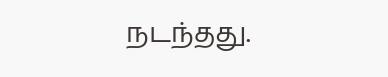நடந்தது.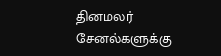தினமலர் சேனல்களுக்கு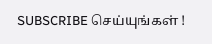SUBSCRIBE செய்யுங்கள் !